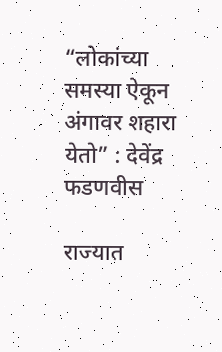“लोकांच्या समस्या ऐकून अंगावर शहारा येतो” : देवेंद्र फडणवीस

राज्यात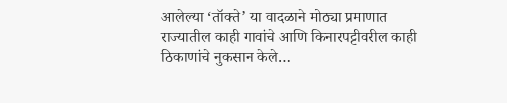आलेल्या ‘तॉक्ते’ या वादळाने मोठ्या प्रमाणात राज्यातील काही गावांचे आणि किनारपट्टीवरील काही ठिकाणांचे नुकसान केले…